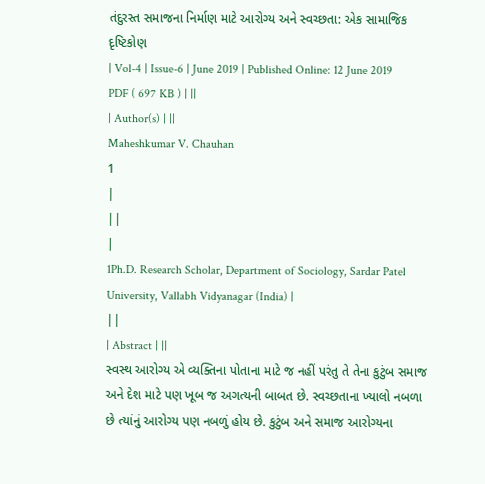તંદુરસ્ત સમાજના નિર્માણ માટે આરોગ્ય અને સ્વચ્છતા: એક સામાજિક દૃષ્ટિકોણ
| Vol-4 | Issue-6 | June 2019 | Published Online: 12 June 2019 PDF ( 697 KB ) | ||
| Author(s) | ||
Maheshkumar V. Chauhan
1
|
||
|
1Ph.D. Research Scholar, Department of Sociology, Sardar Patel University, Vallabh Vidyanagar (India) |
||
| Abstract | ||
સ્વસ્થ આરોગ્ય એ વ્યક્તિના પોતાના માટે જ નહીં પરંતુ તે તેના કુટુંબ સમાજ અને દેશ માટે પણ ખૂબ જ અગત્યની બાબત છે. સ્વચ્છતાના ખ્યાલો નબળા છે ત્યાંનું આરોગ્ય પણ નબળું હોય છે. કુટુંબ અને સમાજ આરોગ્યના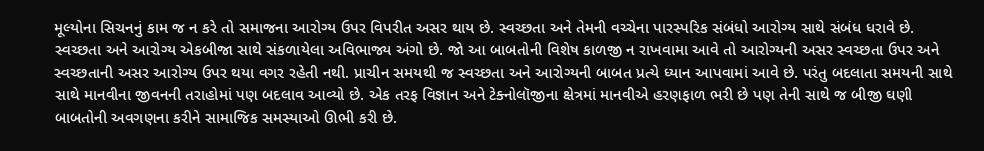મૂલ્યોના સિચનનું કામ જ ન કરે તો સમાજના આરોગ્ય ઉપર વિપરીત અસર થાય છે. સ્વચ્છતા અને તેમની વચ્ચેના પારસ્પરિક સંબંધો આરોગ્ય સાથે સંબંધ ધરાવે છે. સ્વચ્છતા અને આરોગ્ય એકબીજા સાથે સંકળાયેલા અવિભાજ્ય અંગો છે. જો આ બાબતોની વિશેષ કાળજી ન રાખવામા આવે તો આરોગ્યની અસર સ્વચ્છતા ઉપર અને સ્વચ્છતાની અસર આરોગ્ય ઉપર થયા વગર રહેતી નથી. પ્રાચીન સમયથી જ સ્વચ્છતા અને આરોગ્યની બાબત પ્રત્યે ધ્યાન આપવામાં આવે છે. પરંતુ બદલાતા સમયની સાથે સાથે માનવીના જીવનની તરાહોમાં પણ બદલાવ આવ્યો છે. એક તરફ વિજ્ઞાન અને ટેક્નોલૉજીના ક્ષેત્રમાં માનવીએ હરણફાળ ભરી છે પણ તેની સાથે જ બીજી ઘણી બાબતોની અવગણના કરીને સામાજિક સમસ્યાઓ ઊભી કરી છે.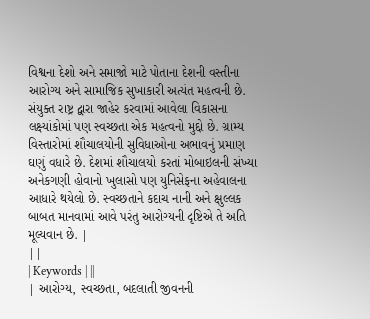વિશ્વના દેશો અને સમાજો માટે પોતાના દેશની વસ્તીના આરોગ્ય અને સામાજિક સુખાકારી અત્યંત મહત્વની છે. સંયુક્ત રાષ્ટ્ર દ્વારા જાહેર કરવામાં આવેલા વિકાસના લક્ષ્યાંકોમાં પણ સ્વચ્છતા એક મહત્વનો મુદ્દો છે. ગ્રામ્ય વિસ્તારોમાં શૌચાલયોની સુવિધાઓના અભાવનું પ્રમાણ ઘણું વધારે છે. દેશમાં શૌચાલયો કરતાં મોબાઇલની સંખ્યા અનેકગણી હોવાનો ખુલાસો પણ યુનિસેફના અહેવાલના આધારે થયેલો છે. સ્વચ્છતાને કદાચ નાની અને ક્ષુલ્લક બાબત માનવામાં આવે પરંતુ આરોગ્યની દૃષ્ટિએ તે અતિ મૂલ્યવાન છે. |
||
| Keywords | ||
| આરોગ્ય, સ્વચ્છતા, બદલાતી જીવનની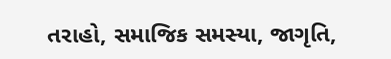તરાહો, સમાજિક સમસ્યા, જાગૃતિ,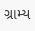ગ્રામ્ય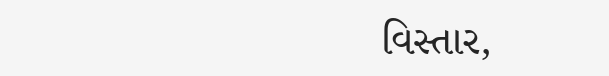વિસ્તાર,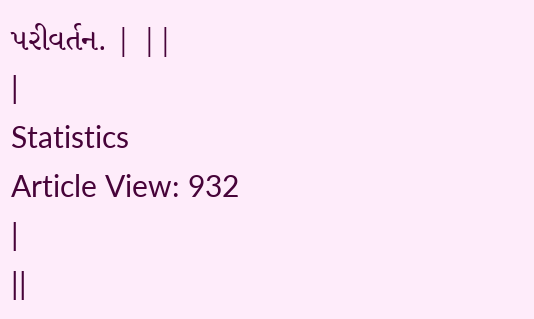પરીવર્તન. | ||
|
Statistics
Article View: 932
|
||